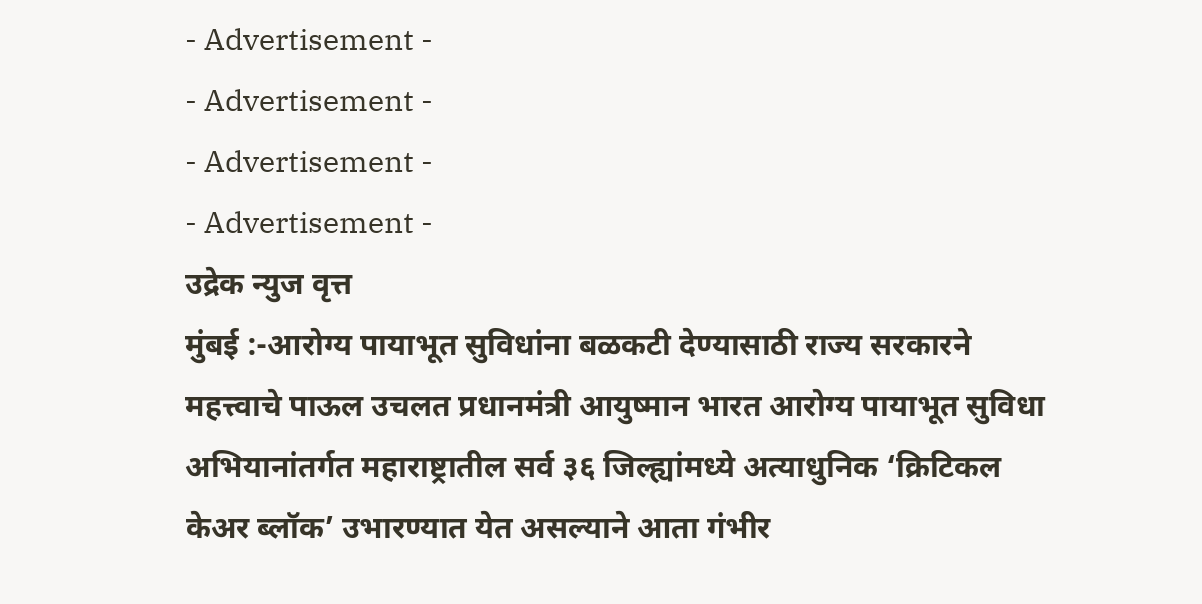- Advertisement -
- Advertisement -
- Advertisement -
- Advertisement -
उद्रेक न्युज वृत्त
मुंबई :-आरोग्य पायाभूत सुविधांना बळकटी देण्यासाठी राज्य सरकारने महत्त्वाचे पाऊल उचलत प्रधानमंत्री आयुष्मान भारत आरोग्य पायाभूत सुविधा अभियानांतर्गत महाराष्ट्रातील सर्व ३६ जिल्ह्यांमध्ये अत्याधुनिक ‘क्रिटिकल केअर ब्लॉक’ उभारण्यात येत असल्याने आता गंभीर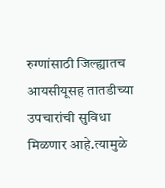रुग्णांसाठी जिल्ह्यातच आयसीयूसह तातडीच्या उपचारांची सुविधा मिळणार आहे.त्यामुळे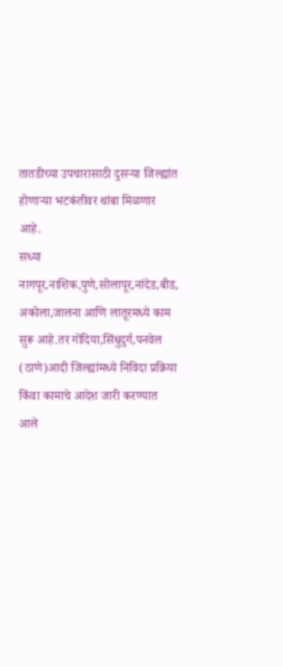तातडीच्या उपचारासाठी दुसऱ्या जिल्ह्यांत होणाऱ्या भटकंतीवर थांबा मिळणार आहे.
सध्या नागपूर,नाशिक,पुणे,सोलापूर,नांदेड,बीड, अकोला,जालना आणि लातूरमध्ये काम सुरू आहे.तर गोंदिया,सिंधुदुर्ग,पनवेल (ठाणे)आदी जिल्ह्यांमध्ये निविदा प्रक्रिया किंवा कामाचे आदेश जारी करण्यात आले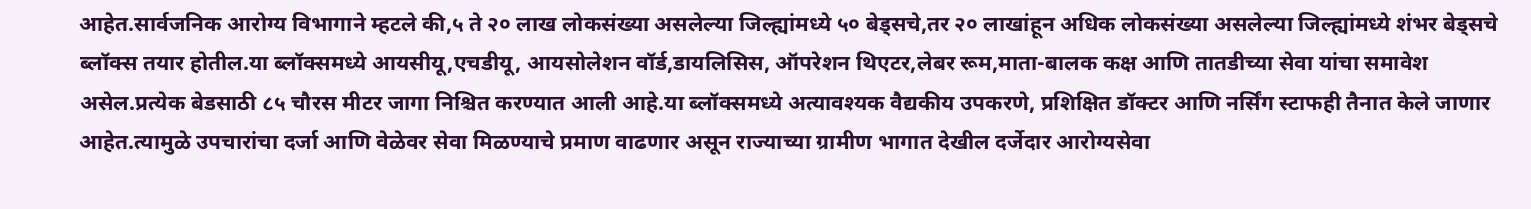आहेत.सार्वजनिक आरोग्य विभागाने म्हटले की,५ ते २० लाख लोकसंख्या असलेल्या जिल्ह्यांमध्ये ५० बेड्सचे,तर २० लाखांहून अधिक लोकसंख्या असलेल्या जिल्ह्यांमध्ये शंभर बेड्सचे ब्लॉक्स तयार होतील.या ब्लॉक्समध्ये आयसीयू,एचडीयू, आयसोलेशन वॉर्ड,डायलिसिस, ऑपरेशन थिएटर,लेबर रूम,माता-बालक कक्ष आणि तातडीच्या सेवा यांचा समावेश असेल.प्रत्येक बेडसाठी ८५ चौरस मीटर जागा निश्चित करण्यात आली आहे.या ब्लॉक्समध्ये अत्यावश्यक वैद्यकीय उपकरणे, प्रशिक्षित डॉक्टर आणि नर्सिंग स्टाफही तैनात केले जाणार आहेत.त्यामुळे उपचारांचा दर्जा आणि वेळेवर सेवा मिळण्याचे प्रमाण वाढणार असून राज्याच्या ग्रामीण भागात देखील दर्जेदार आरोग्यसेवा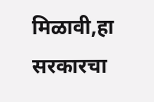मिळावी,हा सरकारचा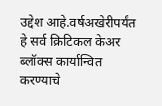उद्देश आहे.वर्षअखेरीपर्यंत हे सर्व क्रिटिकल केअर ब्लॉक्स कार्यान्वित करण्याचे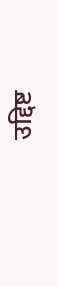उद्दिष्ट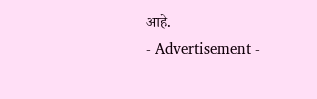आहे.
- Advertisement -